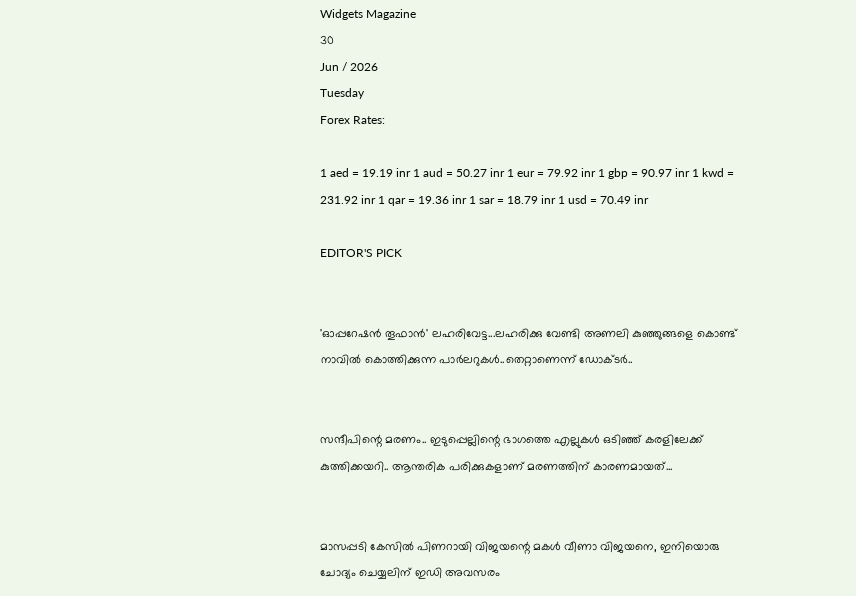Widgets Magazine
30
Jun / 2026
Tuesday
Forex Rates:

1 aed = 19.19 inr 1 aud = 50.27 inr 1 eur = 79.92 inr 1 gbp = 90.97 inr 1 kwd = 231.92 inr 1 qar = 19.36 inr 1 sar = 18.79 inr 1 usd = 70.49 inr

EDITOR'S PICK


'ഓപ്പറേഷൻ തൂഫാൻ' ലഹരിവേട്ട...ലഹരിക്കു വേണ്ടി അണലി കുഞ്ഞുങ്ങളെ കൊണ്ട് നാവിൽ കൊത്തിക്കുന്ന പാർലറുകൾ..തെറ്റാണെന്ന് ഡോക്ടർ..


സന്ദീപിന്റെ മരണം.. ഇടുപ്പെല്ലിന്റെ ഭാഗത്തെ എല്ലുകള്‍ ഒടിഞ്ഞ് കരളിലേക്ക് കുത്തിക്കയറി.. ആന്തരിക പരിക്കുകളാണ് മരണത്തിന് കാരണമായത്...


മാസപ്പടി കേസില്‍ പിണറായി വിജയന്റെ മകള്‍ വീണാ വിജയനെ, ഇനിയൊരു ചോദ്യം ചെയ്യലിന് ഇഡി അവസരം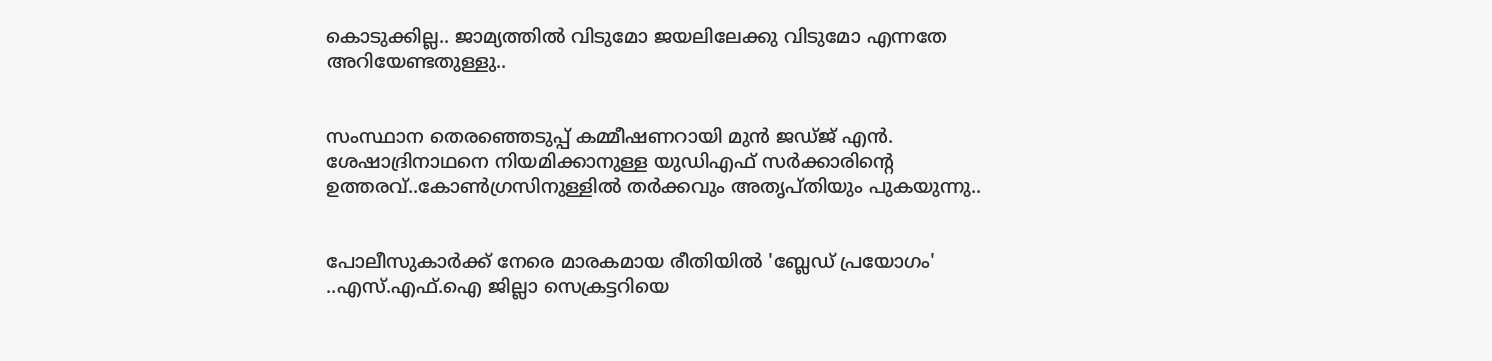കൊടുക്കില്ല.. ജാമ്യത്തില്‍ വിടുമോ ജയലിലേക്കു വിടുമോ എന്നതേ അറിയേണ്ടതുള്ളു..


സംസ്ഥാന തെരഞ്ഞെടുപ്പ് കമ്മീഷണറായി മുന്‍ ജഡ്ജ് എന്‍. ശേഷാദ്രിനാഥനെ നിയമിക്കാനുള്ള യുഡിഎഫ് സര്‍ക്കാരിന്റെ ഉത്തരവ്..കോണ്‍ഗ്രസിനുള്ളില്‍ തര്‍ക്കവും അതൃപ്തിയും പുകയുന്നു..


പോലീസുകാര്‍ക്ക് നേരെ മാരകമായ രീതിയില്‍ 'ബ്ലേഡ് പ്രയോഗം' ..എസ്.എഫ്.ഐ ജില്ലാ സെക്രട്ടറിയെ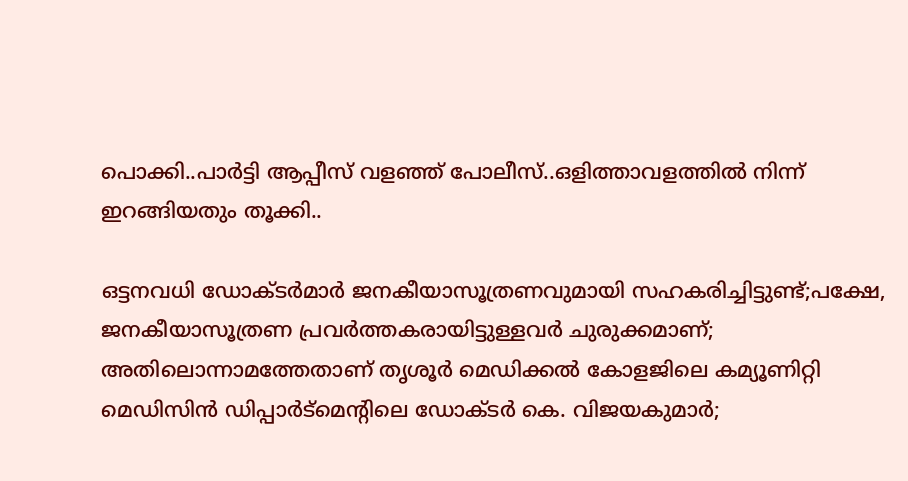പൊക്കി..പാർട്ടി ആപ്പീസ് വളഞ്ഞ് പോലീസ്..ഒളിത്താവളത്തിൽ നിന്ന് ഇറങ്ങിയതും തൂക്കി..

ഒട്ടനവധി ഡോക്ടർമാർ ജനകീയാസൂത്രണവുമായി സഹകരിച്ചിട്ടുണ്ട്;പക്ഷേ, ജനകീയാസൂത്രണ പ്രവർത്തകരായിട്ടുള്ളവർ ചുരുക്കമാണ്; അതിലൊന്നാമത്തേതാണ് തൃശൂർ മെഡിക്കൽ കോളജിലെ കമ്യൂണിറ്റി മെഡിസിൻ ഡിപ്പാർട്മെന്റിലെ ഡോക്ടർ കെ. വിജയകുമാർ;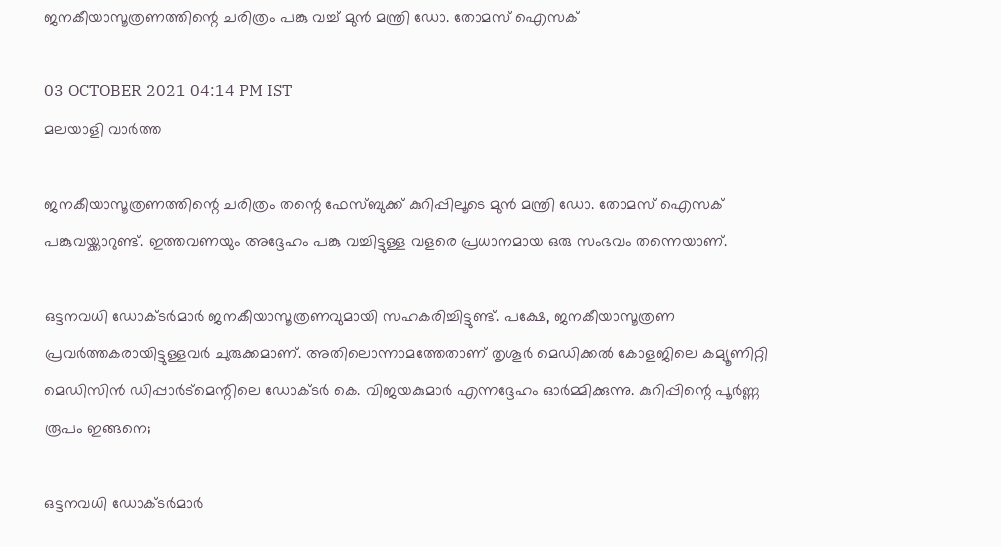ജനകീയാസൂത്രണത്തിന്റെ ചരിത്രം പങ്കു വച്ച് മുൻ മന്ത്രി ഡോ. തോമസ് ഐസക്

03 OCTOBER 2021 04:14 PM IST
മലയാളി വാര്‍ത്ത

ജനകീയാസൂത്രണത്തിന്റെ ചരിത്രം തന്റെ ഫേസ്ബുക്ക് കുറിപ്പിലൂടെ മുൻ മന്ത്രി ഡോ. തോമസ് ഐസക് പങ്കുവയ്ക്കാറുണ്ട്. ഇത്തവണയും അദ്ദേഹം പങ്കു വച്ചിട്ടുള്ള വളരെ പ്രധാനമായ ഒരു സംഭവം തന്നെയാണ്.

ഒട്ടനവധി ഡോക്ടർമാർ ജനകീയാസൂത്രണവുമായി സഹകരിച്ചിട്ടുണ്ട്. പക്ഷേ, ജനകീയാസൂത്രണ പ്രവർത്തകരായിട്ടുള്ളവർ ചുരുക്കമാണ്. അതിലൊന്നാമത്തേതാണ് തൃശൂർ മെഡിക്കൽ കോളജിലെ കമ്യൂണിറ്റി മെഡിസിൻ ഡിപ്പാർട്മെന്റിലെ ഡോക്ടർ കെ. വിജയകുമാർ എന്നദ്ദേഹം ഓർമ്മിക്കുന്നു. കുറിപ്പിന്റെ പൂർണ്ണ രൂപം ഇങ്ങനെ;

ഒട്ടനവധി ഡോക്ടർമാർ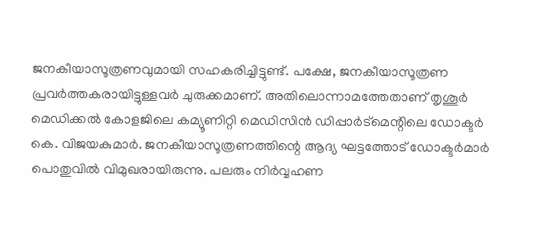ജനകീയാസൂത്രണവുമായി സഹകരിച്ചിട്ടുണ്ട്. പക്ഷേ, ജനകീയാസൂത്രണ പ്രവർത്തകരായിട്ടുള്ളവർ ചുരുക്കമാണ്. അതിലൊന്നാമത്തേതാണ് തൃശൂർ മെഡിക്കൽ കോളജിലെ കമ്യൂണിറ്റി മെഡിസിൻ ഡിപ്പാർട്മെന്റിലെ ഡോക്ടർ കെ. വിജയകുമാർ. ജനകീയാസൂത്രണത്തിന്റെ ആദ്യ ഘട്ടത്തോട് ഡോക്ടർമാർ പൊതുവിൽ വിമുഖരായിരുന്നു. പലരും നിർവ്വഹണ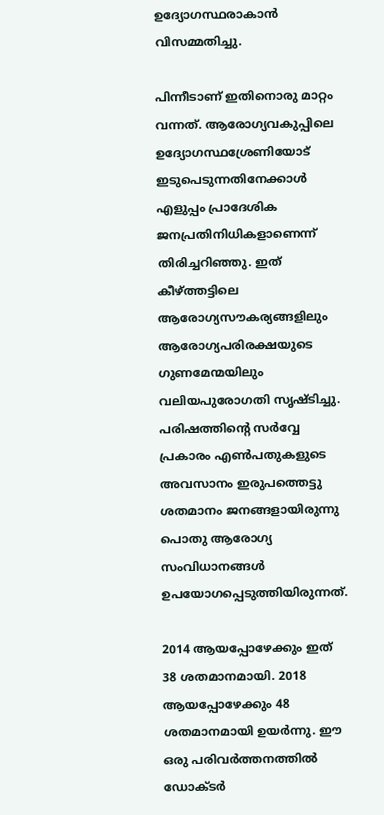ഉദ്യോഗസ്ഥരാകാൻ വിസമ്മതിച്ചു.

പിന്നീടാണ് ഇതിനൊരു മാറ്റം വന്നത്. ആരോഗ്യവകുപ്പിലെ ഉദ്യോഗസ്ഥശ്രേണിയോട് ഇടുപെടുന്നതിനേക്കാൾ എളുപ്പം പ്രാദേശിക ജനപ്രതിനിധികളാണെന്ന് തിരിച്ചറിഞ്ഞു. ഇത് കീഴ്ത്തട്ടിലെ ആരോഗ്യസൗകര്യങ്ങളിലും ആരോഗ്യപരിരക്ഷയുടെ ഗുണമേന്മയിലും വലിയപുരോഗതി സൃഷ്ടിച്ചു. പരിഷത്തിന്റെ സർവ്വേ പ്രകാരം എൺപതുകളുടെ അവസാനം ഇരുപത്തെട്ടു ശതമാനം ജനങ്ങളായിരുന്നു പൊതു ആരോഗ്യ സംവിധാനങ്ങൾ ഉപയോഗപ്പെടുത്തിയിരുന്നത്.

2014 ആയപ്പോഴേക്കും ഇത് 38 ശതമാനമായി. 2018 ആയപ്പോഴേക്കും 48 ശതമാനമായി ഉയർന്നു. ഈ ഒരു പരിവർത്തനത്തിൽ ഡോക്ടർ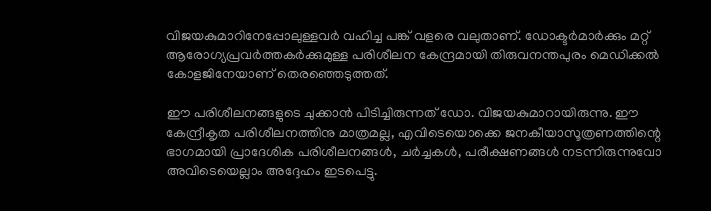വിജയകുമാറിനേപ്പോലുള്ളവർ വഹിച്ച പങ്ക് വളരെ വലുതാണ്. ഡോക്ടർമാർക്കും മറ്റ് ആരോഗ്യപ്രവർത്തകർക്കുമുള്ള പരിശീലന കേന്ദ്രമായി തിരുവനന്തപുരം മെഡിക്കൽ കോളജിനേയാണ് തെരഞ്ഞെടുത്തത്.

ഈ പരിശീലനങ്ങളുടെ ചുക്കാൻ പിടിച്ചിരുന്നത് ഡോ. വിജയകുമാറായിരുന്നു. ഈ കേന്ദ്രീകൃത പരിശീലനത്തിനു മാത്രമല്ല, എവിടെയൊക്കെ ജനകീയാസൂത്രണത്തിന്റെ ഭാഗമായി പ്രാദേശിക പരിശീലനങ്ങൾ, ചർച്ചകൾ, പരീക്ഷണങ്ങൾ നടന്നിരുന്നുവോ അവിടെയെല്ലാം അദ്ദേഹം ഇടപെട്ടു.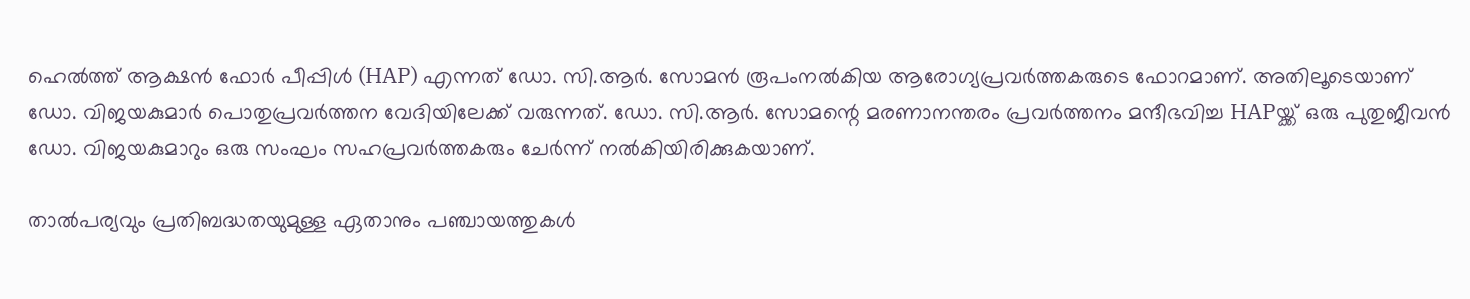ഹെൽത്ത് ആക്ഷൻ ഫോർ പീപ്പിൾ (HAP) എന്നത് ഡോ. സി.ആർ. സോമൻ രൂപംനൽകിയ ആരോഗ്യപ്രവർത്തകരുടെ ഫോറമാണ്. അതിലൂടെയാണ് ഡോ. വിജയകുമാർ പൊതുപ്രവർത്തന വേദിയിലേക്ക് വരുന്നത്. ഡോ. സി.ആർ. സോമന്റെ മരണാനന്തരം പ്രവർത്തനം മന്ദീഭവിച്ച HAPയ്ക്ക് ഒരു പുതുജീവൻ ഡോ. വിജയകുമാറും ഒരു സംഘം സഹപ്രവർത്തകരും ചേർന്ന് നൽകിയിരിക്കുകയാണ്.

താൽപര്യവും പ്രതിബദ്ധതയുമുള്ള ഏതാനും പഞ്ചായത്തുകൾ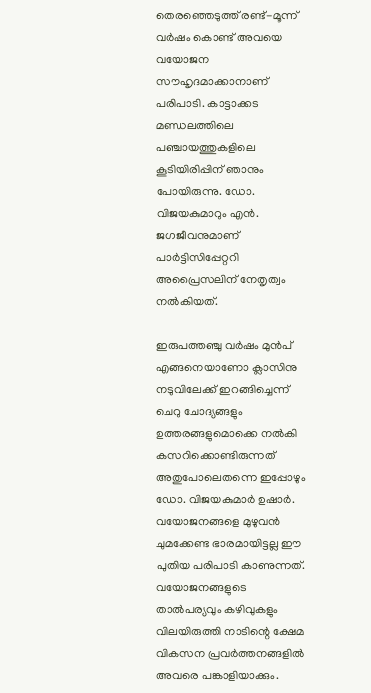തെരഞ്ഞെടുത്ത് രണ്ട്-മൂന്ന് വർഷം കൊണ്ട് അവയെ വയോജന സൗഹൃദമാക്കാനാണ് പരിപാടി. കാട്ടാക്കട മണ്ഡലത്തിലെ പഞ്ചായത്തുകളിലെ കൂടിയിരിപ്പിന് ഞാനും പോയിരുന്നു. ഡോ. വിജയകുമാറും എൻ. ജഗജീവനുമാണ് പാർട്ടിസിപ്പേറ്ററി അപ്രൈസലിന് നേതൃത്വം നൽകിയത്.

ഇരുപത്തഞ്ചു വർഷം മുൻപ് എങ്ങനെയാണോ ക്ലാസിനു നടുവിലേക്ക് ഇറങ്ങിച്ചെന്ന് ചെറു ചോദ്യങ്ങളും ഉത്തരങ്ങളുമൊക്കെ നൽകി കസറിക്കൊണ്ടിരുന്നത് അതുപോലെതന്നെ ഇപ്പോഴും ഡോ. വിജയകുമാർ ഉഷാർ. വയോജനങ്ങളെ മുഴുവൻ ചുമക്കേണ്ട ഭാരമായിട്ടല്ല ഈ പുതിയ പരിപാടി കാണുന്നത്. വയോജനങ്ങളുടെ താൽപര്യവും കഴിവുകളും വിലയിരുത്തി നാടിന്റെ ക്ഷേമ വികസന പ്രവർത്തനങ്ങളിൽ അവരെ പങ്കാളിയാക്കും.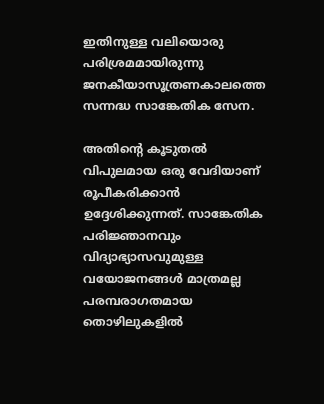ഇതിനുള്ള വലിയൊരു പരിശ്രമമായിരുന്നു ജനകീയാസൂത്രണകാലത്തെ സന്നദ്ധ സാങ്കേതിക സേന.

അതിന്റെ കൂടുതൽ വിപുലമായ ഒരു വേദിയാണ് രൂപീകരിക്കാൻ ഉദ്ദേശിക്കുന്നത്. സാങ്കേതിക പരിജ്ഞാനവും വിദ്യാഭ്യാസവുമുള്ള വയോജനങ്ങൾ മാത്രമല്ല പരമ്പരാഗതമായ തൊഴിലുകളിൽ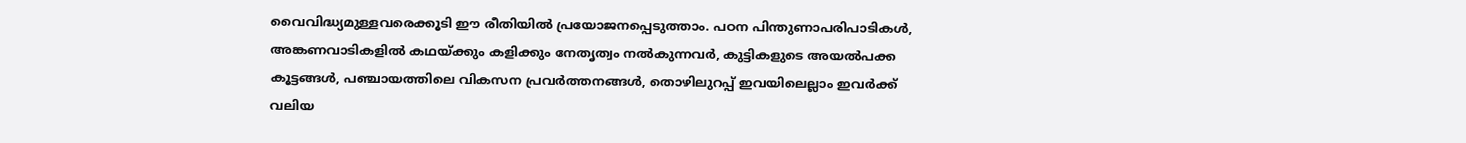വൈവിദ്ധ്യമുള്ളവരെക്കൂടി ഈ രീതിയിൽ പ്രയോജനപ്പെടുത്താം. പഠന പിന്തുണാപരിപാടികൾ, അങ്കണവാടികളിൽ കഥയ്ക്കും കളിക്കും നേതൃത്വം നൽകുന്നവർ, കുട്ടികളുടെ അയൽപക്ക കൂട്ടങ്ങൾ, പഞ്ചായത്തിലെ വികസന പ്രവർത്തനങ്ങൾ, തൊഴിലുറപ്പ് ഇവയിലെല്ലാം ഇവർക്ക് വലിയ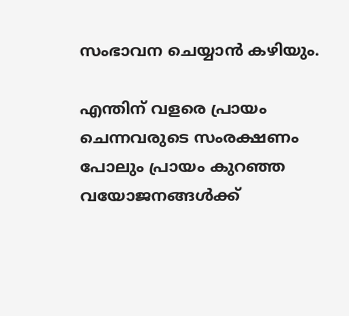സംഭാവന ചെയ്യാൻ കഴിയും.

എന്തിന് വളരെ പ്രായം ചെന്നവരുടെ സംരക്ഷണം പോലും പ്രായം കുറഞ്ഞ വയോജനങ്ങൾക്ക്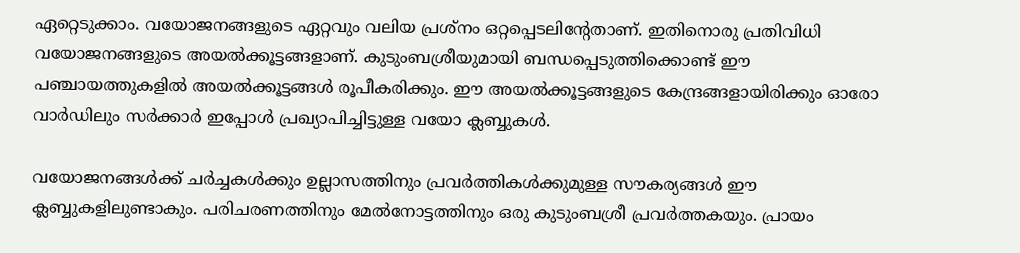ഏറ്റെടുക്കാം. വയോജനങ്ങളുടെ ഏറ്റവും വലിയ പ്രശ്നം ഒറ്റപ്പെടലിന്റേതാണ്. ഇതിനൊരു പ്രതിവിധി വയോജനങ്ങളുടെ അയൽക്കൂട്ടങ്ങളാണ്. കുടുംബശ്രീയുമായി ബന്ധപ്പെടുത്തിക്കൊണ്ട് ഈ പഞ്ചായത്തുകളിൽ അയൽക്കൂട്ടങ്ങൾ രൂപീകരിക്കും. ഈ അയൽക്കൂട്ടങ്ങളുടെ കേന്ദ്രങ്ങളായിരിക്കും ഓരോ വാർഡിലും സർക്കാർ ഇപ്പോൾ പ്രഖ്യാപിച്ചിട്ടുള്ള വയോ ക്ലബ്ബുകൾ.

വയോജനങ്ങൾക്ക് ചർച്ചകൾക്കും ഉല്ലാസത്തിനും പ്രവർത്തികൾക്കുമുള്ള സൗകര്യങ്ങൾ ഈ ക്ലബ്ബുകളിലുണ്ടാകും. പരിചരണത്തിനും മേൽനോട്ടത്തിനും ഒരു കുടുംബശ്രീ പ്രവർത്തകയും. പ്രായം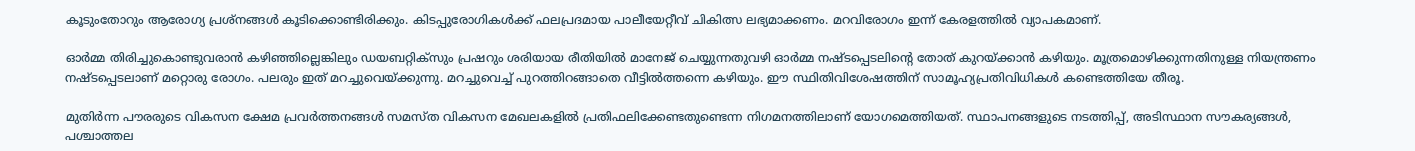കൂടുംതോറും ആരോഗ്യ പ്രശ്നങ്ങൾ കൂടിക്കൊണ്ടിരിക്കും. കിടപ്പുരോഗികൾക്ക് ഫലപ്രദമായ പാലീയേറ്റീവ് ചികിത്സ ലഭ്യമാക്കണം. മറവിരോഗം ഇന്ന് കേരളത്തിൽ വ്യാപകമാണ്.

ഓർമ്മ തിരിച്ചുകൊണ്ടുവരാൻ കഴിഞ്ഞില്ലെങ്കിലും ഡയബറ്റിക്സും പ്രഷറും ശരിയായ രീതിയിൽ മാനേജ് ചെയ്യുന്നതുവഴി ഓർമ്മ നഷ്ടപ്പെടലിന്റെ തോത് കുറയ്ക്കാൻ കഴിയും. മൂത്രമൊഴിക്കുന്നതിനുള്ള നിയന്ത്രണം നഷ്ടപ്പെടലാണ് മറ്റൊരു രോഗം. പലരും ഇത് മറച്ചുവെയ്ക്കുന്നു. മറച്ചുവെച്ച് പുറത്തിറങ്ങാതെ വീട്ടിൽത്തന്നെ കഴിയും. ഈ സ്ഥിതിവിശേഷത്തിന് സാമൂഹ്യപ്രതിവിധികൾ കണ്ടെത്തിയേ തീരൂ.

മുതിർന്ന പൗരരുടെ വികസന ക്ഷേമ പ്രവർത്തനങ്ങൾ സമസ്ത വികസന മേഖലകളിൽ പ്രതിഫലിക്കേണ്ടതുണ്ടെന്ന നിഗമനത്തിലാണ് യോഗമെത്തിയത്. സ്ഥാപനങ്ങളുടെ നടത്തിപ്പ്, അടിസ്ഥാന സൗകര്യങ്ങൾ, പശ്ചാത്തല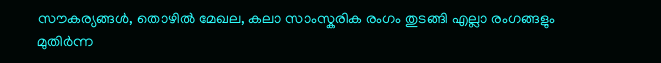സൗകര്യങ്ങൾ, തൊഴിൽ മേഖല, കലാ സാംസ്കരിക രംഗം തുടങ്ങി എല്ലാ രംഗങ്ങളും മുതിർന്ന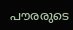പൗരരുടെ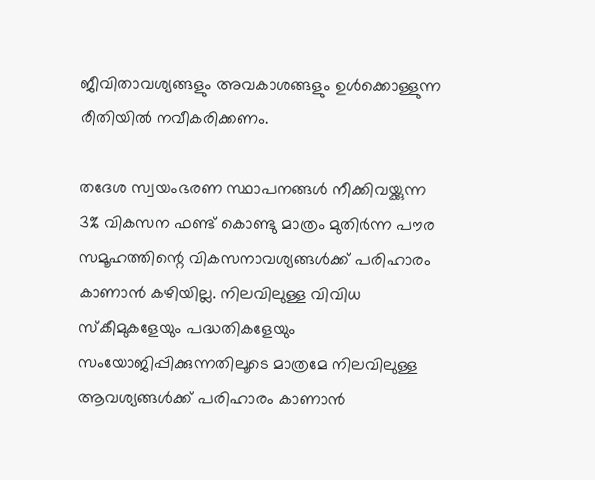ജീവിതാവശ്യങ്ങളും അവകാശങ്ങളും ഉൾക്കൊള്ളുന്ന രീതിയിൽ നവീകരിക്കണം.

തദേശ സ്വയംഭരണ സ്ഥാപനങ്ങൾ നീക്കിവയ്ക്കുന്ന 3% വികസന ഫണ്ട് കൊണ്ടു മാത്രം മുതിർന്ന പൗര സമൂഹത്തിന്റെ വികസനാവശ്യങ്ങൾക്ക് പരിഹാരം കാണാൻ കഴിയില്ല. നിലവിലുള്ള വിവിധ സ്കീമുകളേയും പദ്ധതികളേയും സംയോജിപ്പിക്കുന്നതിലൂടെ മാത്രമേ നിലവിലുള്ള ആവശ്യങ്ങൾക്ക് പരിഹാരം കാണാൻ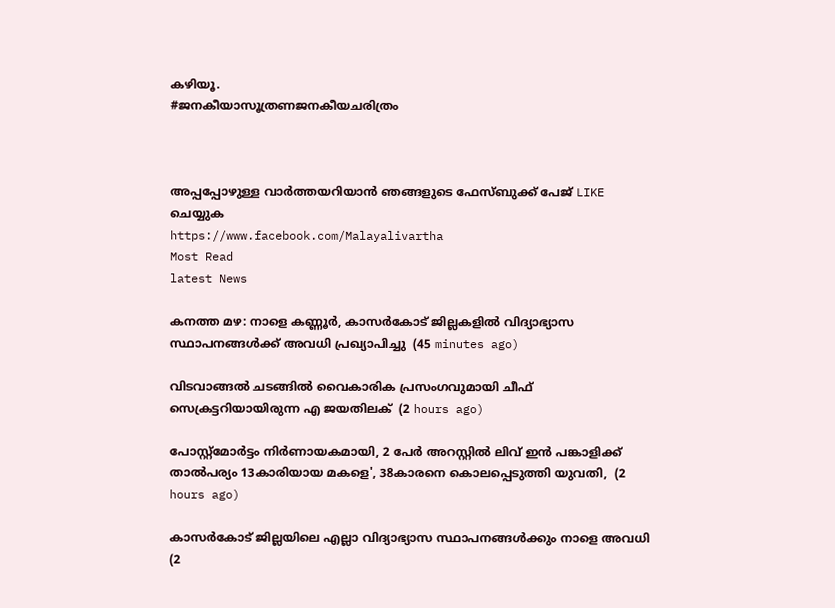കഴിയൂ.
#ജനകീയാസൂത്രണജനകീയചരിത്രം



അപ്പപ്പോഴുള്ള വാര്‍ത്തയറിയാന്‍ ഞങ്ങളുടെ ഫേസ്‌ബുക്ക്‌ പേജ് LIKE ചെയ്യുക
https://www.facebook.com/Malayalivartha
Most Read
latest News

കനത്ത മഴ: നാളെ കണ്ണൂര്‍, കാസര്‍കോട് ജില്ലകളില്‍ വിദ്യാഭ്യാസ സ്ഥാപനങ്ങള്‍ക്ക് അവധി പ്രഖ്യാപിച്ചു  (45 minutes ago)

വിടവാങ്ങല്‍ ചടങ്ങില്‍ വൈകാരിക പ്രസംഗവുമായി ചീഫ് സെക്രട്ടറിയായിരുന്ന എ ജയതിലക്  (2 hours ago)

പോസ്റ്റ്മോർട്ടം നിർണായകമായി, 2 പേർ അറസ്റ്റിൽ ലിവ് ഇൻ പങ്കാളിക്ക് താൽപര്യം 13കാരിയായ മകളെ', 38കാരനെ കൊലപ്പെടുത്തി യുവതി,  (2 hours ago)

കാസർകോട് ജില്ലയിലെ എല്ലാ വിദ്യാഭ്യാസ സ്ഥാപനങ്ങൾക്കും നാളെ അവധി  (2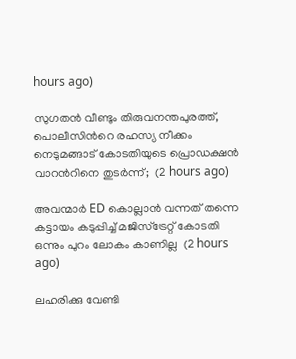hours ago)

സുഗതൻ വീണ്ടും തിരുവനന്തപുരത്ത്, പൊലീസിന്‍റെ രഹസ്യ നീക്കം നെടുമങ്ങാട് കോടതിയുടെ പ്രൊഡക്ഷൻ വാറന്‍റിനെ തുടർന്ന്;  (2 hours ago)

അവന്മാർ ED കൊല്ലാൻ വന്നത് തന്നെ കട്ടായം കടുപ്പിച്ച് മജിസ്ട്രേറ്റ് കോടതി ഒന്നും പുറം ലോകം കാണില്ല  (2 hours ago)

ലഹരിക്കു വേണ്ടി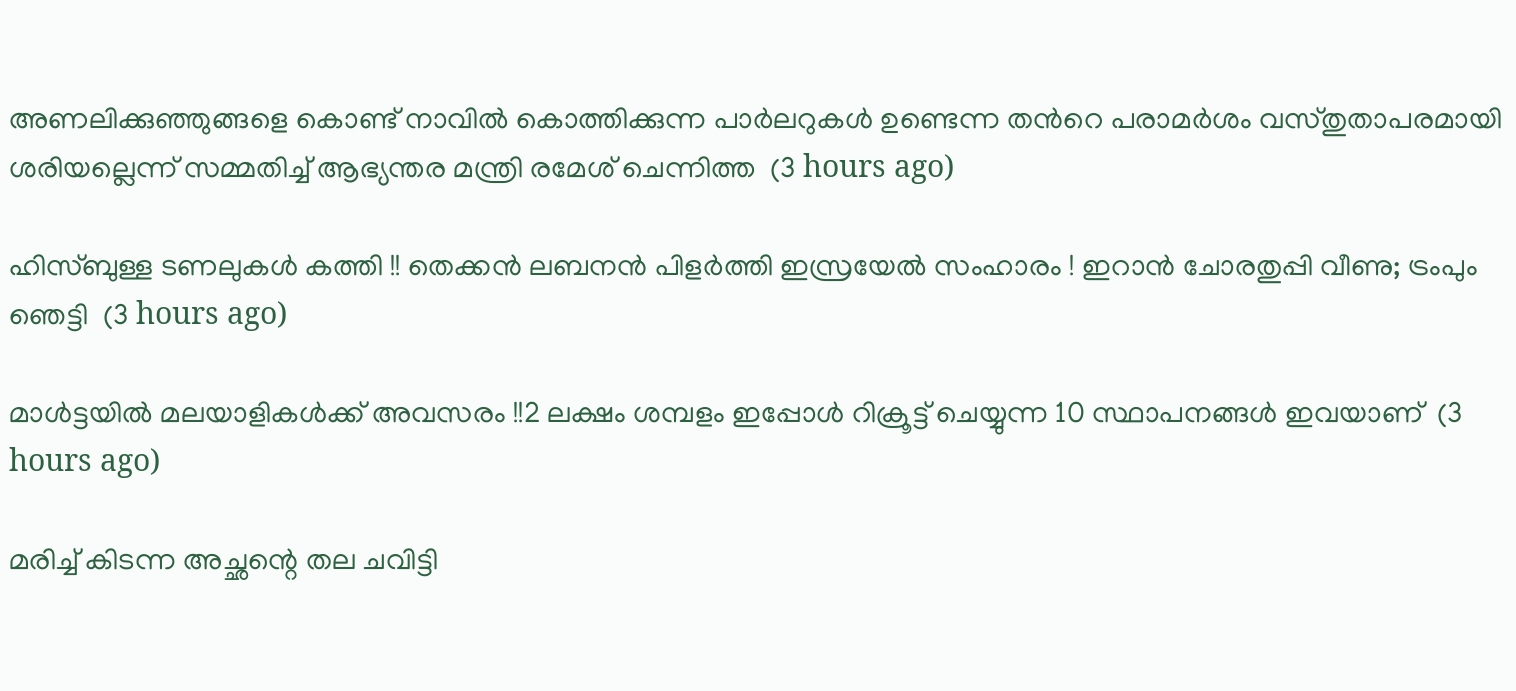അണലിക്കുഞ്ഞുങ്ങളെ കൊണ്ട് നാവിൽ കൊത്തിക്കുന്ന പാർലറുകൾ ഉണ്ടെന്ന തന്‍റെ പരാമർശം വസ്തുതാപരമായി ശരിയല്ലെന്ന് സമ്മതിച്ച് ആഭ്യന്തര മന്ത്രി രമേശ് ചെന്നിത്ത  (3 hours ago)

ഹിസ്ബുള്ള ടണലുകള്‍ കത്തി !! തെക്കന്‍ ലബനന്‍ പിളര്‍ത്തി ഇസ്രയേല്‍ സംഹാരം ! ഇറാന്‍ ചോരതുപ്പി വീണു; ട്രംപും ഞെട്ടി  (3 hours ago)

മാൾട്ടയിൽ മലയാളികൾക്ക് അവസരം !!2 ലക്ഷം ശമ്പളം ഇപ്പോൾ റിക്രൂട്ട് ചെയ്യുന്ന 10 സ്ഥാപനങ്ങൾ ഇവയാണ്  (3 hours ago)

മരിച്ച് കിടന്ന അച്ഛന്റെ തല ചവിട്ടി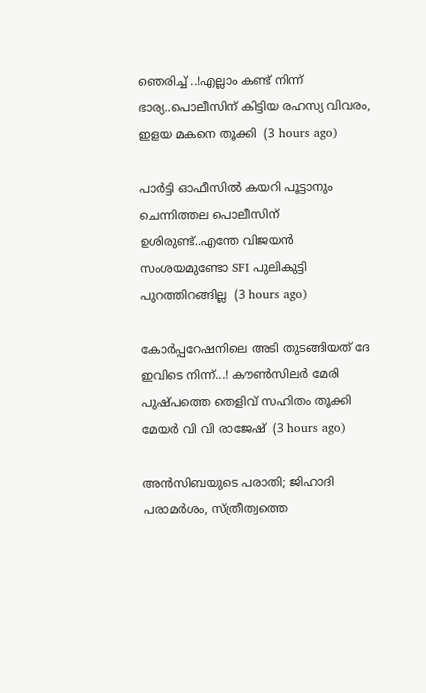ഞെരിച്ച് ..!എല്ലാം കണ്ട് നിന്ന് ഭാര്യ..പൊലീസിന് കിട്ടിയ രഹസ്യ വിവരം, ഇളയ മകനെ തൂക്കി  (3 hours ago)

പാർട്ടി ഓഫീസിൽ കയറി പൂട്ടാനും ചെന്നിത്തല പൊലീസിന് ഉശിരുണ്ട്..എന്തേ വിജയൻ സംശയമുണ്ടോ SFI പുലികുട്ടി പുറത്തിറങ്ങില്ല  (3 hours ago)

കോർപ്പറേഷനിലെ അടി തുടങ്ങിയത് ദേ ഇവിടെ നിന്ന്...! കൗൺസിലർ മേരി പുഷ്പത്തെ തെളിവ് സഹിതം തൂക്കി മേയർ വി വി രാജേഷ്  (3 hours ago)

അൻസിബയുടെ പരാതി; ജിഹാദി പരാമർശം, സ്ത്രീത്വത്തെ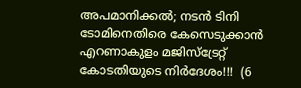അപമാനിക്കൽ; നടൻ ടിനി ടോമിനെതിരെ കേസെടുക്കാൻ എറണാകുളം മജിസ്ട്രേറ്റ് കോടതിയുടെ നിർദേശം!!!  (6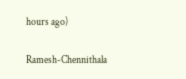hours ago)

Ramesh-Chennithala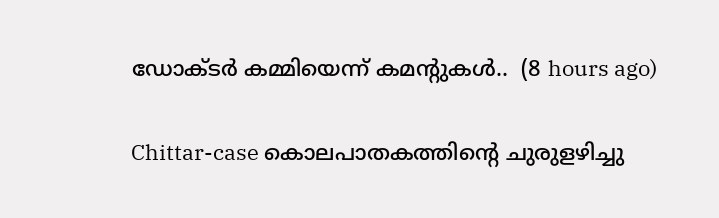ഡോക്ടർ കമ്മിയെന്ന് കമന്റുകൾ..  (8 hours ago)

Chittar-case കൊലപാതകത്തിന്റെ ചുരുളഴിച്ചു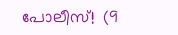പോലീസ്!  (9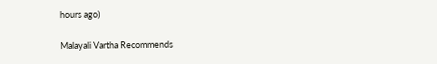hours ago)

Malayali Vartha Recommends